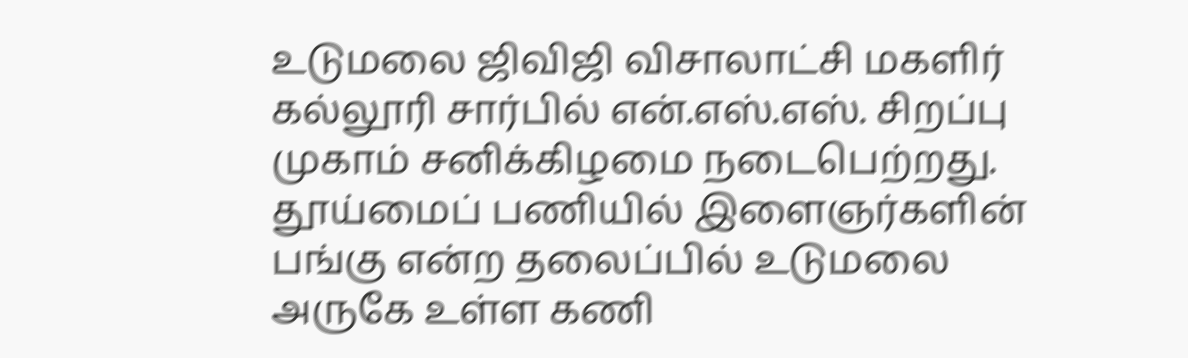உடுமலை ஜிவிஜி விசாலாட்சி மகளிர் கல்லூரி சார்பில் என்.எஸ்.எஸ். சிறப்பு முகாம் சனிக்கிழமை நடைபெற்றது.
தூய்மைப் பணியில் இளைஞர்களின் பங்கு என்ற தலைப்பில் உடுமலை அருகே உள்ள கணி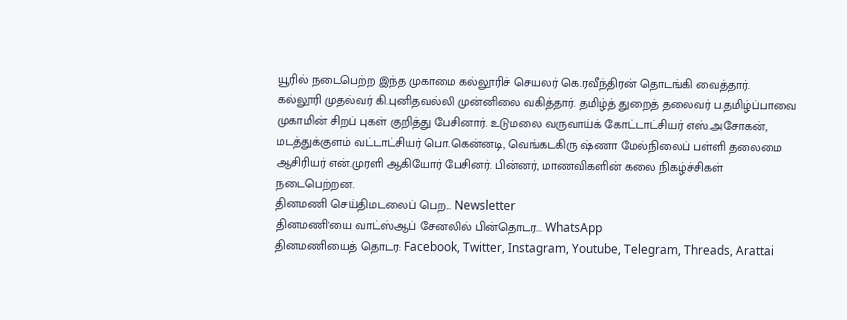யூரில் நடைபெற்ற இந்த முகாமை கல்லூரிச் செயலர் கெ.ரவீந்திரன் தொடங்கி வைத்தார்.
கல்லூரி முதல்வர் கி.புனிதவல்லி முன்னிலை வகித்தார். தமிழ்த் துறைத் தலைவர் ப.தமிழ்ப்பாவை முகாமின் சிறப் புகள் குறித்து பேசினார். உடுமலை வருவாய்க் கோட்டாட்சியர் எஸ்.அசோகன், மடத்துக்குளம் வட்டாட்சியர் பொ.கென்னடி, வெங்கடகிரு ஷ்ணா மேல்நிலைப் பள்ளி தலைமை ஆசிரியர் என்.முரளி ஆகியோர் பேசினர். பின்னர், மாணவிகளின் கலை நிகழ்ச்சிகள் நடைபெற்றன.
தினமணி செய்திமடலைப் பெற... Newsletter
தினமணி'யை வாட்ஸ்ஆப் சேனலில் பின்தொடர... WhatsApp
தினமணியைத் தொடர: Facebook, Twitter, Instagram, Youtube, Telegram, Threads, Arattai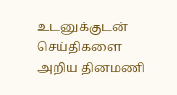உடனுக்குடன் செய்திகளை அறிய தினமணி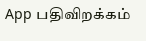App பதிவிறக்கம்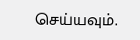செய்யவும்.